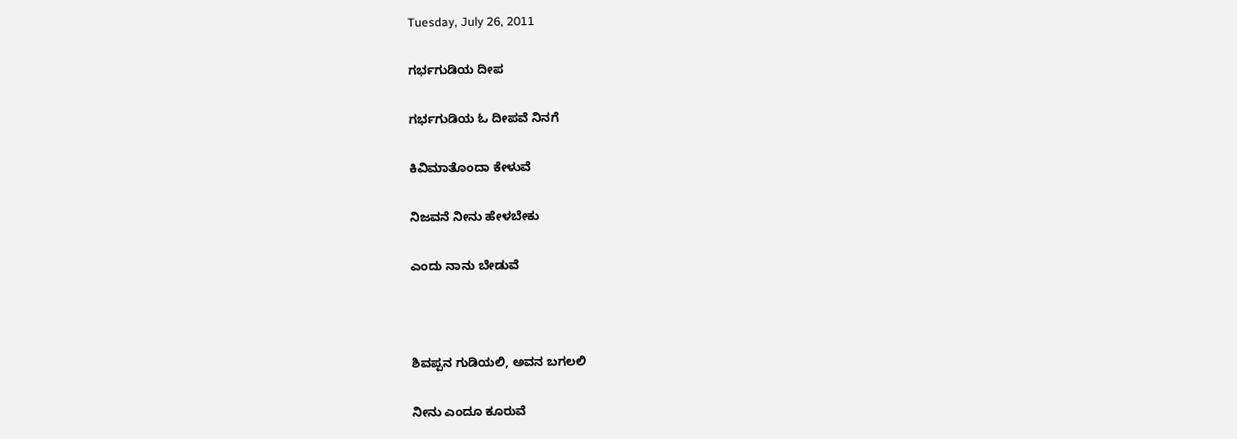Tuesday, July 26, 2011

ಗರ್ಭಗುಡಿಯ ದೀಪ

ಗರ್ಭಗುಡಿಯ ಓ ದೀಪವೆ ನಿನಗೆ

ಕಿವಿಮಾತೊಂದಾ ಕೇಳುವೆ

ನಿಜವನೆ ನೀನು ಹೇಳಬೇಕು

ಎಂದು ನಾನು ಬೇಡುವೆ



ಶಿವಪ್ಪನ ಗುಡಿಯಲಿ, ಅವನ ಬಗಲಲಿ

ನೀನು ಎಂದೂ ಕೂರುವೆ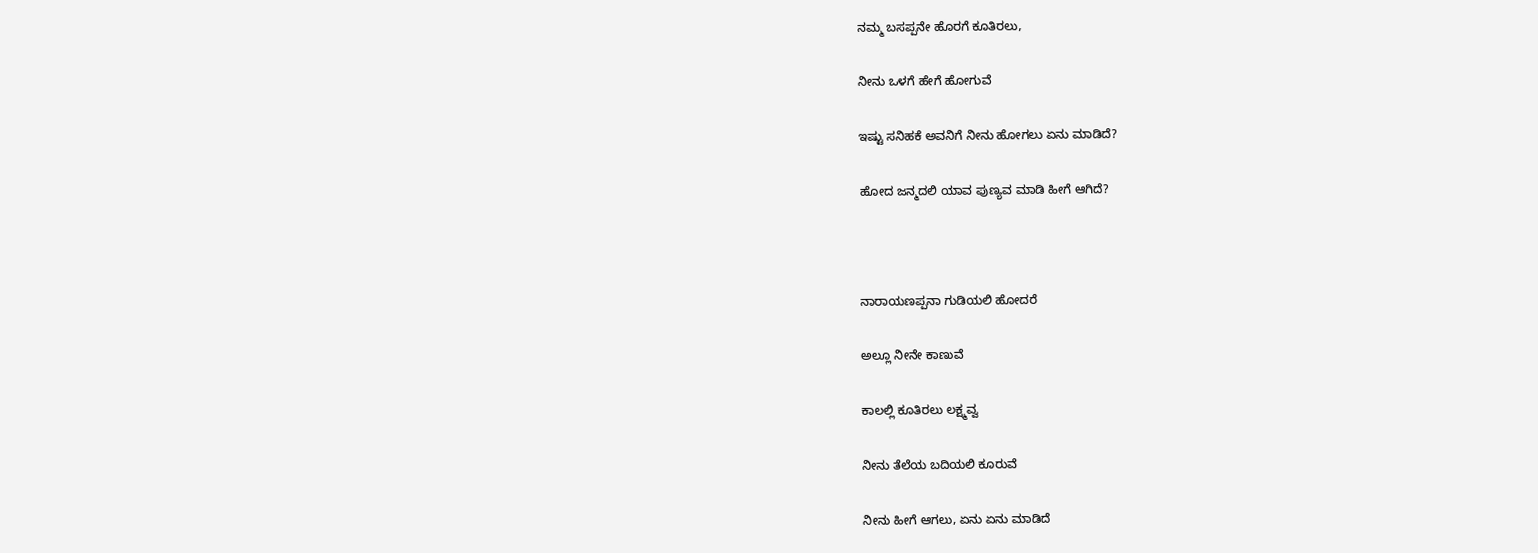ನಮ್ಮ ಬಸಪ್ಪನೇ ಹೊರಗೆ ಕೂತಿರಲು,

ನೀನು ಒಳಗೆ ಹೇಗೆ ಹೋಗುವೆ

ಇಷ್ಟು ಸನಿಹಕೆ ಅವನಿಗೆ ನೀನು ಹೋಗಲು ಏನು ಮಾಡಿದೆ?

ಹೋದ ಜನ್ಮದಲಿ ಯಾವ ಪುಣ್ಯವ ಮಾಡಿ ಹೀಗೆ ಆಗಿದೆ?



ನಾರಾಯಣಪ್ಪನಾ ಗುಡಿಯಲಿ ಹೋದರೆ

ಅಲ್ಲೂ ನೀನೇ ಕಾಣುವೆ

ಕಾಲಲ್ಲಿ ಕೂತಿರಲು ಲಕ್ಷ್ಮವ್ವ

ನೀನು ತೆಲೆಯ ಬದಿಯಲಿ ಕೂರುವೆ

ನೀನು ಹೀಗೆ ಆಗಲು, ಏನು ಏನು ಮಾಡಿದೆ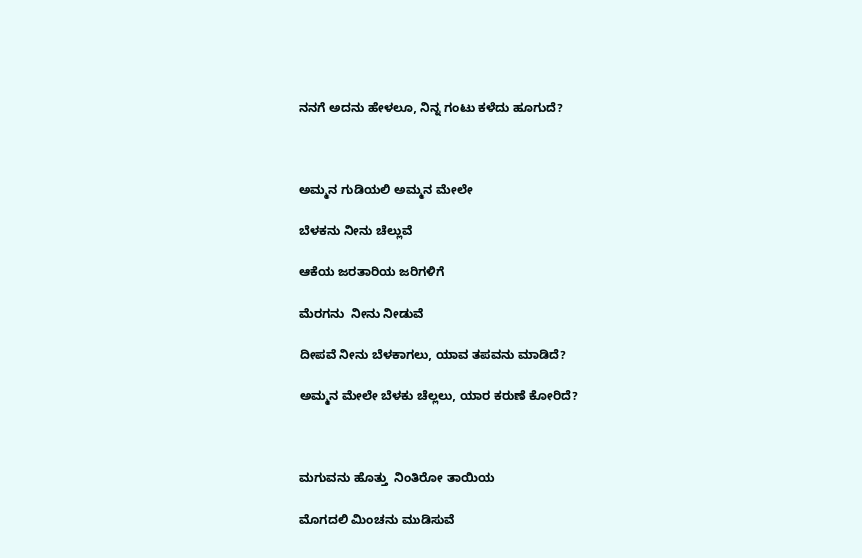ನನಗೆ ಅದನು ಹೇಳಲೂ, ನಿನ್ನ ಗಂಟು ಕಳೆದು ಹೂಗುದೆ?



ಅಮ್ಮನ ಗುಡಿಯಲಿ ಅಮ್ಮನ ಮೇಲೇ

ಬೆಳಕನು ನೀನು ಚೆಲ್ಲುವೆ

ಆಕೆಯ ಜರತಾರಿಯ ಜರಿಗಳಿಗೆ

ಮೆರಗನು  ನೀನು ನೀಡುವೆ

ದೀಪವೆ ನೀನು ಬೆಳಕಾಗಲು, ಯಾವ ತಪವನು ಮಾಡಿದೆ?

ಅಮ್ಮನ ಮೇಲೇ ಬೆಳಕು ಚೆಲ್ಲಲು, ಯಾರ ಕರುಣೆ ಕೋರಿದೆ?



ಮಗುವನು ಹೊತ್ತು  ನಿಂತಿರೋ ತಾಯಿಯ

ಮೊಗದಲಿ ಮಿಂಚನು ಮುಡಿಸುವೆ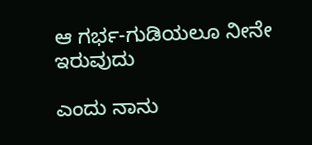ಆ ಗರ್ಭ-ಗುಡಿಯಲೂ ನೀನೇ ಇರುವುದು

ಎಂದು ನಾನು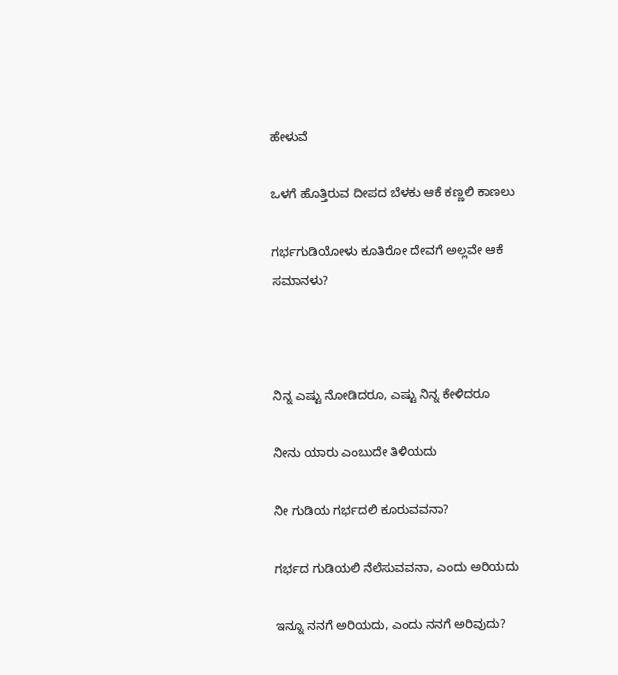ಹೇಳುವೆ

ಒಳಗೆ ಹೊತ್ತಿರುವ ದೀಪದ ಬೆಳಕು ಆಕೆ ಕಣ್ಣಲಿ ಕಾಣಲು

ಗರ್ಭಗುಡಿಯೋಳು ಕೂತಿರೋ ದೇವಗೆ ಅಲ್ಲವೇ ಆಕೆ ಸಮಾನಳು?



ನಿನ್ನ ಎಷ್ಟು ನೋಡಿದರೂ, ಎಷ್ಟು ನಿನ್ನ ಕೇಳಿದರೂ

ನೀನು ಯಾರು ಎಂಬುದೇ ತಿಳಿಯದು

ನೀ ಗುಡಿಯ ಗರ್ಭದಲಿ ಕೂರುವವನಾ?

ಗರ್ಭದ ಗುಡಿಯಲಿ ನೆಲೆಸುವವನಾ, ಎಂದು ಅರಿಯದು

ಇನ್ನೂ ನನಗೆ ಅರಿಯದು, ಎಂದು ನನಗೆ ಅರಿವುದು?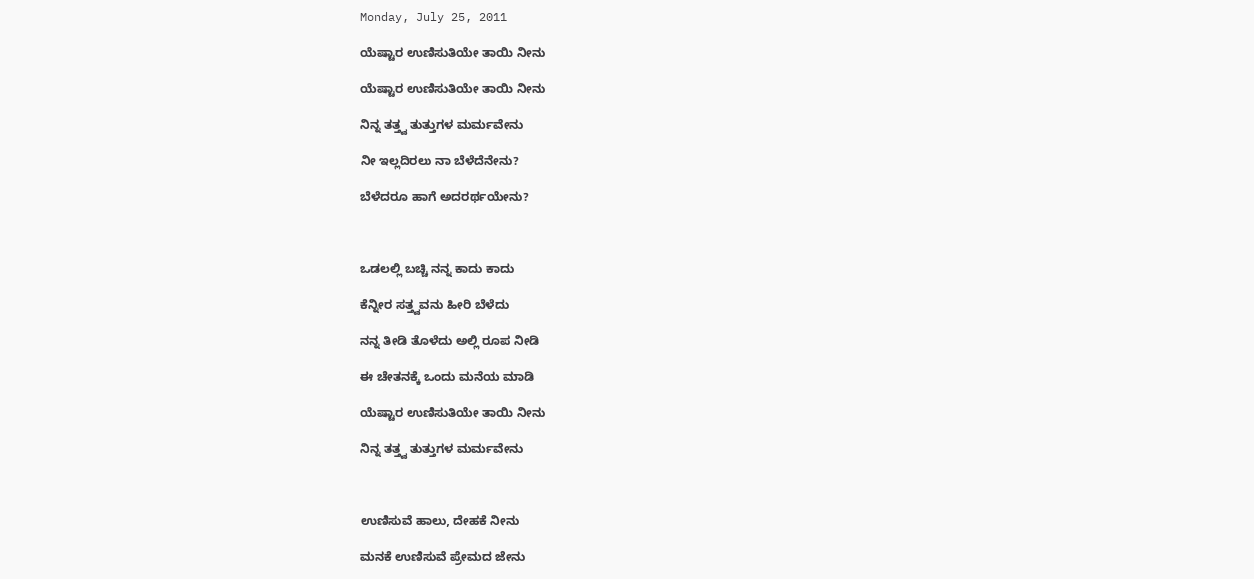Monday, July 25, 2011

ಯೆಷ್ಟಾರ ಉಣಿಸುತಿಯೇ ತಾಯಿ ನೀನು

ಯೆಷ್ಟಾರ ಉಣಿಸುತಿಯೇ ತಾಯಿ ನೀನು

ನಿನ್ನ ತತ್ತ್ವ ತುತ್ತುಗಳ ಮರ್ಮವೇನು

ನೀ ಇಲ್ಲದಿರಲು ನಾ ಬೆಳೆದೆನೇನು?

ಬೆಳೆದರೂ ಹಾಗೆ ಅದರರ್ಥಯೇನು?



ಒಡಲಲ್ಲಿ ಬಚ್ಚಿ ನನ್ನ ಕಾದು ಕಾದು

ಕೆನ್ನೀರ ಸತ್ತ್ವವನು ಹೀರಿ ಬೆಳೆದು

ನನ್ನ ತೀಡಿ ತೊಳೆದು ಅಲ್ಲಿ ರೂಪ ನೀಡಿ

ಈ ಚೇತನಕ್ಕೆ ಒಂದು ಮನೆಯ ಮಾಡಿ

ಯೆಷ್ಟಾರ ಉಣಿಸುತಿಯೇ ತಾಯಿ ನೀನು

ನಿನ್ನ ತತ್ತ್ವ ತುತ್ತುಗಳ ಮರ್ಮವೇನು



ಉಣಿಸುವೆ ಹಾಲು, ದೇಹಕೆ ನೀನು

ಮನಕೆ ಉಣಿಸುವೆ ಪ್ರೇಮದ ಜೇನು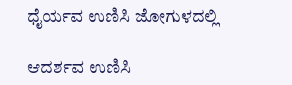ಧೈರ್ಯವ ಉಣಿಸಿ ಜೋಗುಳದಲ್ಲಿ

ಆದರ್ಶವ ಉಣಿಸಿ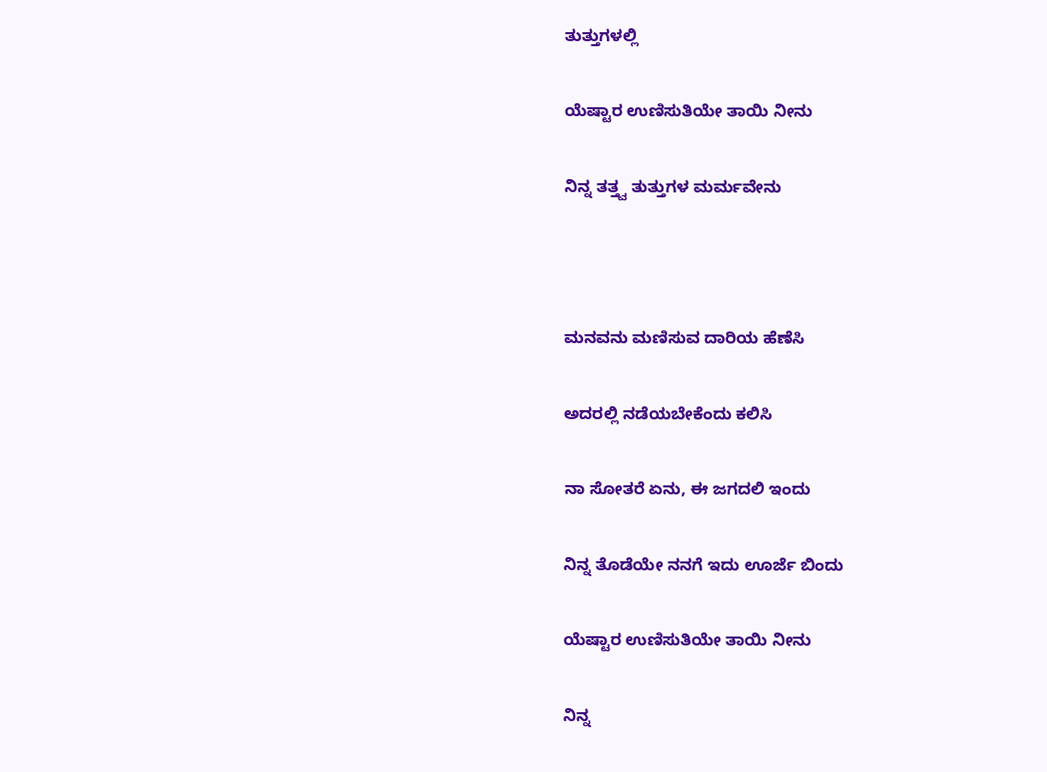ತುತ್ತುಗಳಲ್ಲಿ

ಯೆಷ್ಟಾರ ಉಣಿಸುತಿಯೇ ತಾಯಿ ನೀನು

ನಿನ್ನ ತತ್ತ್ವ ತುತ್ತುಗಳ ಮರ್ಮವೇನು



ಮನವನು ಮಣಿಸುವ ದಾರಿಯ ಹೆಣೆಸಿ

ಅದರಲ್ಲಿ ನಡೆಯಬೇಕೆಂದು ಕಲಿಸಿ

ನಾ ಸೋತರೆ ಏನು, ಈ ಜಗದಲಿ ಇಂದು

ನಿನ್ನ ತೊಡೆಯೇ ನನಗೆ ಇದು ಊರ್ಜೆ ಬಿಂದು

ಯೆಷ್ಟಾರ ಉಣಿಸುತಿಯೇ ತಾಯಿ ನೀನು

ನಿನ್ನ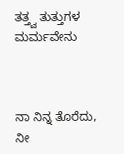ತತ್ತ್ವ ತುತ್ತುಗಳ ಮರ್ಮವೇನು



ನಾ ನಿನ್ನ ತೊರೆದು, ನೀ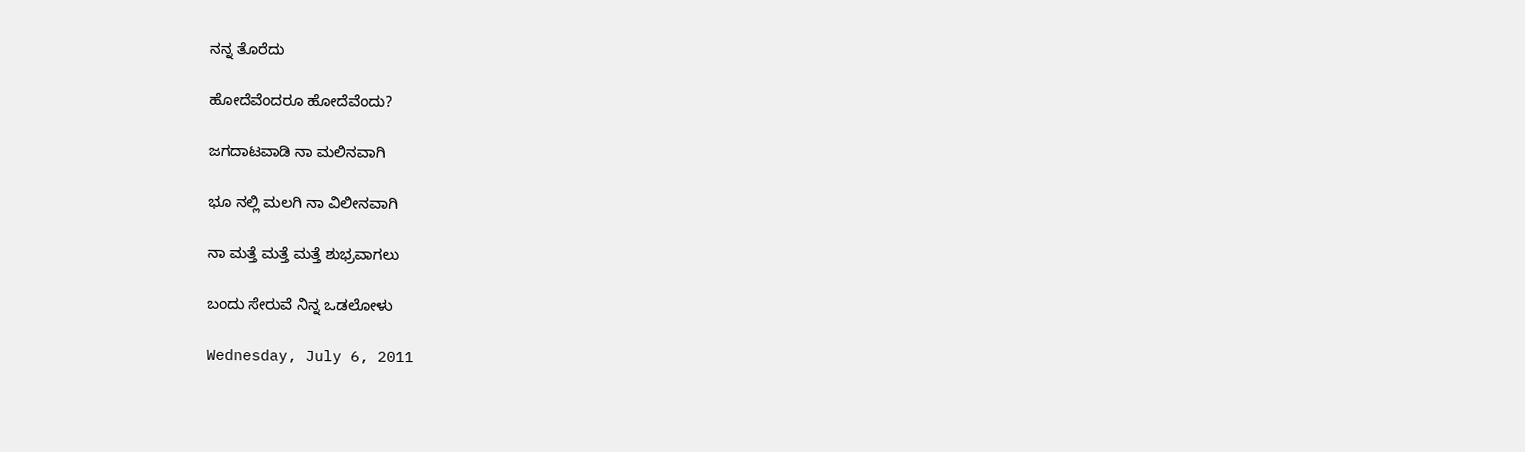ನನ್ನ ತೊರೆದು

ಹೋದೆವೆಂದರೂ ಹೋದೆವೆಂದು?

ಜಗದಾಟವಾಡಿ ನಾ ಮಲಿನವಾಗಿ

ಭೂ ನಲ್ಲಿ ಮಲಗಿ ನಾ ವಿಲೀನವಾಗಿ

ನಾ ಮತ್ತೆ ಮತ್ತೆ ಮತ್ತೆ ಶುಭ್ರವಾಗಲು

ಬಂದು ಸೇರುವೆ ನಿನ್ನ ಒಡಲೋಳು

Wednesday, July 6, 2011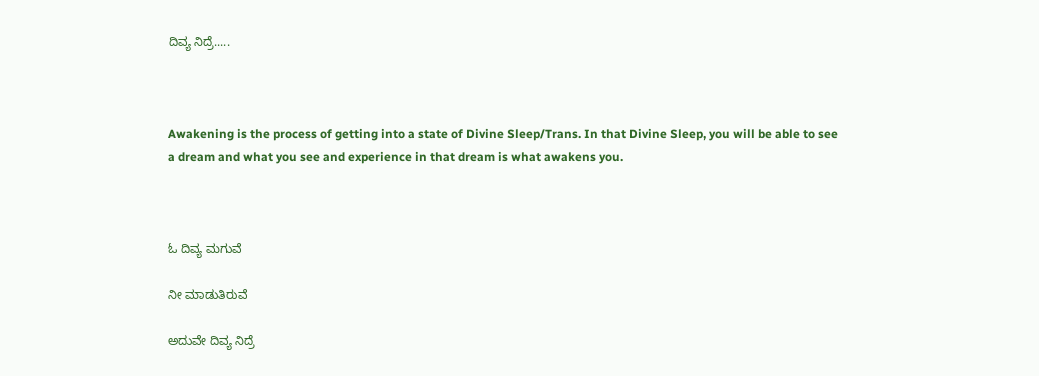ದಿವ್ಯ ನಿದ್ರೆ.....



Awakening is the process of getting into a state of Divine Sleep/Trans. In that Divine Sleep, you will be able to see a dream and what you see and experience in that dream is what awakens you.



ಓ ದಿವ್ಯ ಮಗುವೆ

ನೀ ಮಾಡುತಿರುವೆ

ಅದುವೇ ದಿವ್ಯ ನಿದ್ರೆ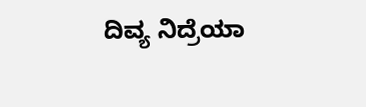ದಿವ್ಯ ನಿದ್ರೆಯಾ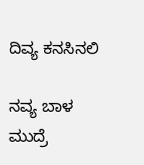ದಿವ್ಯ ಕನಸಿನಲಿ

ನವ್ಯ ಬಾಳ ಮುದ್ರೆ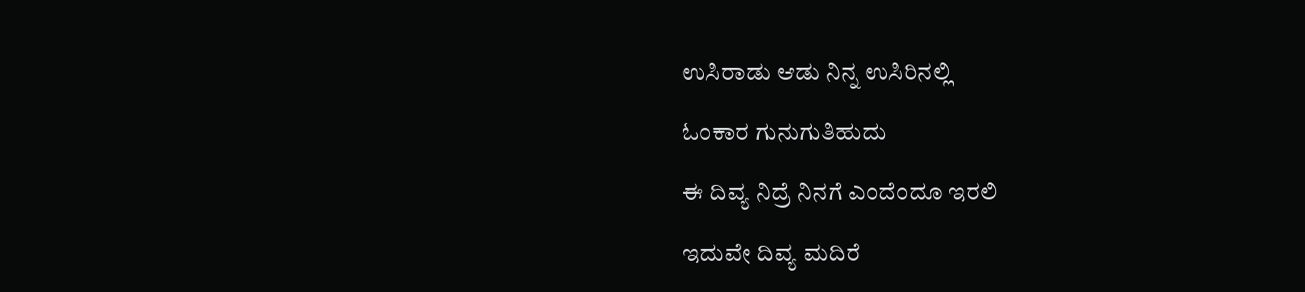ಉಸಿರಾಡು ಆಡು ನಿನ್ನ ಉಸಿರಿನಲ್ಲಿ

ಓಂಕಾರ ಗುನುಗುತಿಹುದು

ಈ ದಿವ್ಯ ನಿದ್ರೆ ನಿನಗೆ ಎಂದೆಂದೂ ಇರಲಿ

ಇದುವೇ ದಿವ್ಯ ಮದಿರೆ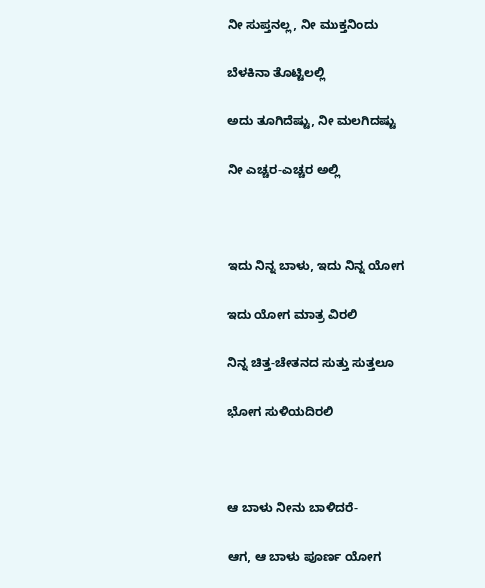ನೀ ಸುಪ್ತನಲ್ಲ, ನೀ ಮುಕ್ತನಿಂದು

ಬೆಳಕಿನಾ ತೊಟ್ಟಿಲಲ್ಲಿ

ಅದು ತೂಗಿದೆಷ್ಟು, ನೀ ಮಲಗಿದಷ್ಟು

ನೀ ಎಚ್ಚರ-ಎಚ್ಚರ ಅಲ್ಲಿ



ಇದು ನಿನ್ನ ಬಾಳು, ಇದು ನಿನ್ನ ಯೋಗ

ಇದು ಯೋಗ ಮಾತ್ರ ವಿರಲಿ

ನಿನ್ನ ಚಿತ್ತ-ಚೇತನದ ಸುತ್ತು ಸುತ್ತಲೂ

ಭೋಗ ಸುಳಿಯದಿರಲಿ



ಆ ಬಾಳು ನೀನು ಬಾಳಿದರೆ-

ಆಗ, ಆ ಬಾಳು ಪೂರ್ಣ ಯೋಗ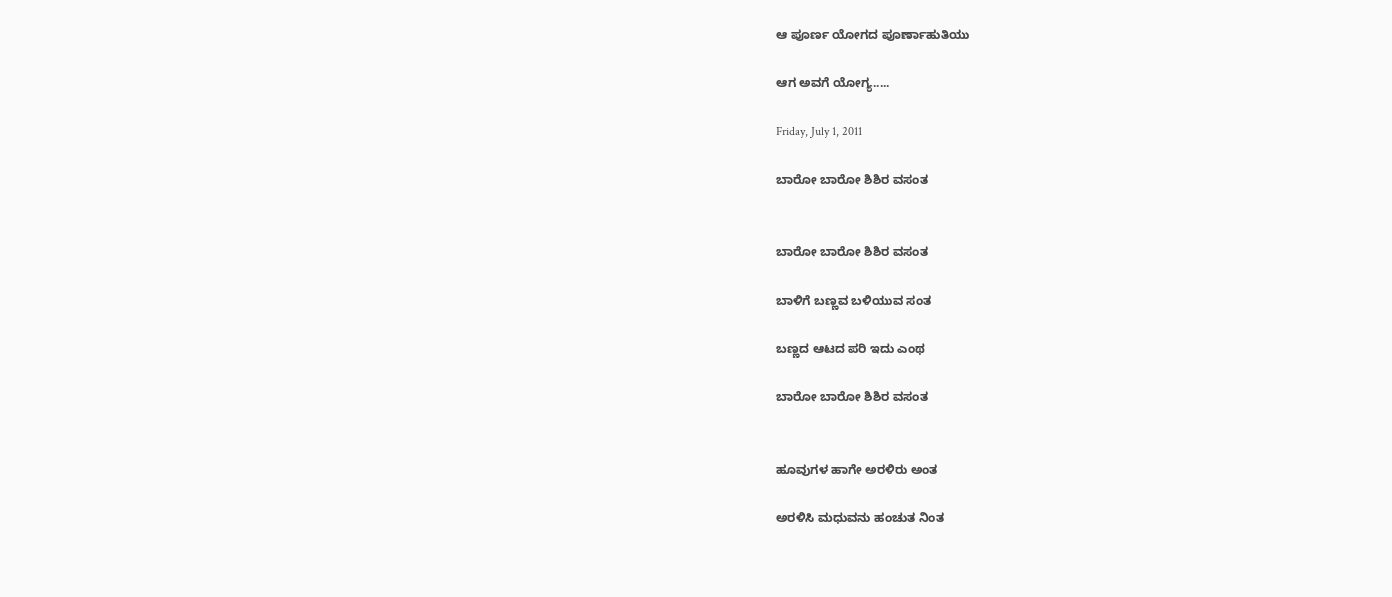ಆ ಪೂರ್ಣ ಯೋಗದ ಪೂರ್ಣಾಹುತಿಯು

ಆಗ ಅವಗೆ ಯೋಗ್ಯ.....

Friday, July 1, 2011

ಬಾರೋ ಬಾರೋ ಶಿಶಿರ ವಸಂತ


ಬಾರೋ ಬಾರೋ ಶಿಶಿರ ವಸಂತ

ಬಾಳಿಗೆ ಬಣ್ಣವ ಬಳಿಯುವ ಸಂತ

ಬಣ್ಣದ ಆಟದ ಪರಿ ಇದು ಎಂಥ

ಬಾರೋ ಬಾರೋ ಶಿಶಿರ ವಸಂತ


ಹೂವುಗಳ ಹಾಗೇ ಅರಳಿರು ಅಂತ

ಅರಳಿಸಿ ಮಧುವನು ಹಂಚುತ ನಿಂತ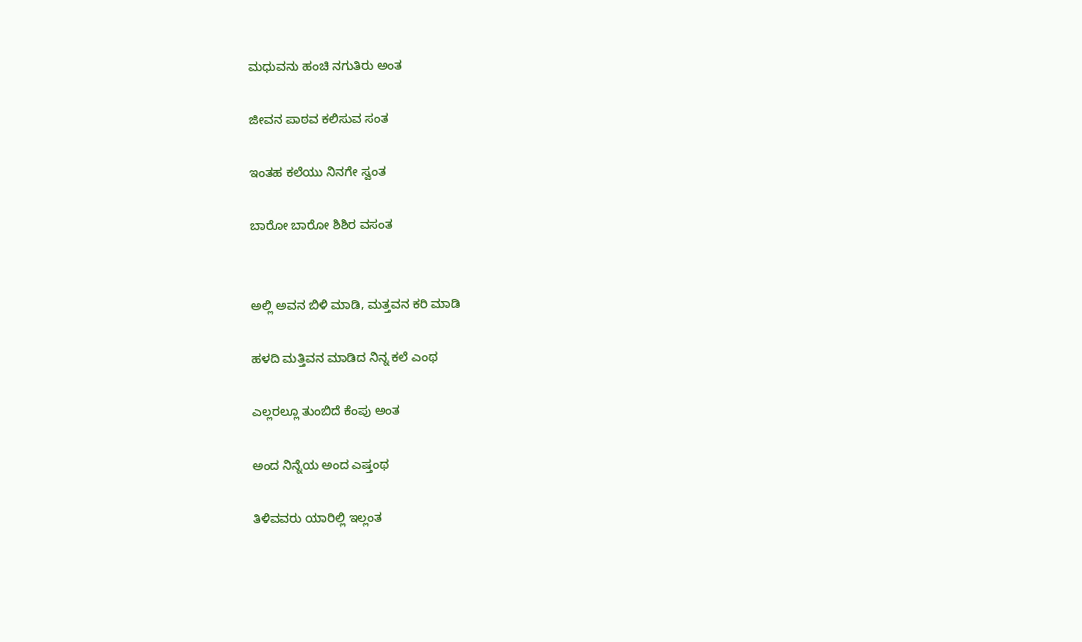ಮಧುವನು ಹಂಚಿ ನಗುತಿರು ಅಂತ

ಜೀವನ ಪಾಠವ ಕಲಿಸುವ ಸಂತ

ಇಂತಹ ಕಲೆಯು ನಿನಗೇ ಸ್ವಂತ

ಬಾರೋ ಬಾರೋ ಶಿಶಿರ ವಸಂತ


ಅಲ್ಲಿ ಅವನ ಬಿಳಿ ಮಾಡಿ, ಮತ್ತವನ ಕರಿ ಮಾಡಿ

ಹಳದಿ ಮತ್ತಿವನ ಮಾಡಿದ ನಿನ್ನ ಕಲೆ ಎಂಥ

ಎಲ್ಲರಲ್ಲೂ ತುಂಬಿದೆ ಕೆಂಪು ಅಂತ

ಅಂದ ನಿನ್ನೆಯ ಅಂದ ಎಷ್ತಂಥ

ತಿಳಿವವರು ಯಾರಿಲ್ಲಿ ಇಲ್ಲಂತ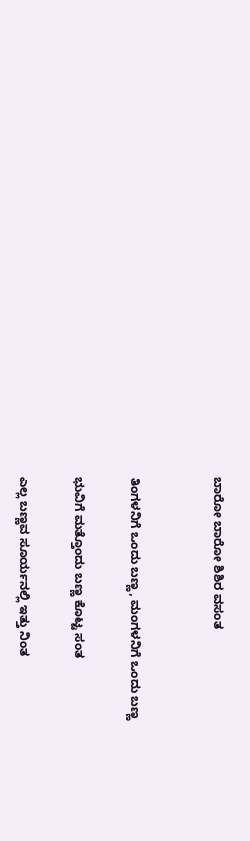ಬಾರೋ ಬಾರೋ ಶಿಶಿರ ವಸಂತ


ತಿಂಗಳನಿಗೆ ಒಂದು ಬಣ್ಣ, ಮಂಗಳನಿಗೆ ಒಂದು ಬಣ್ಣ

ಭುವಿಗೆ ಮತ್ತೊಂದು ಬಣ್ಣ ಕೊಟ್ಟ ಸಂತ

ಎಲ್ಲ ಬಣ್ಣವ ಸೂರ್ಯನಲ್ಲಿ ಇತ್ತು ನಿಂತ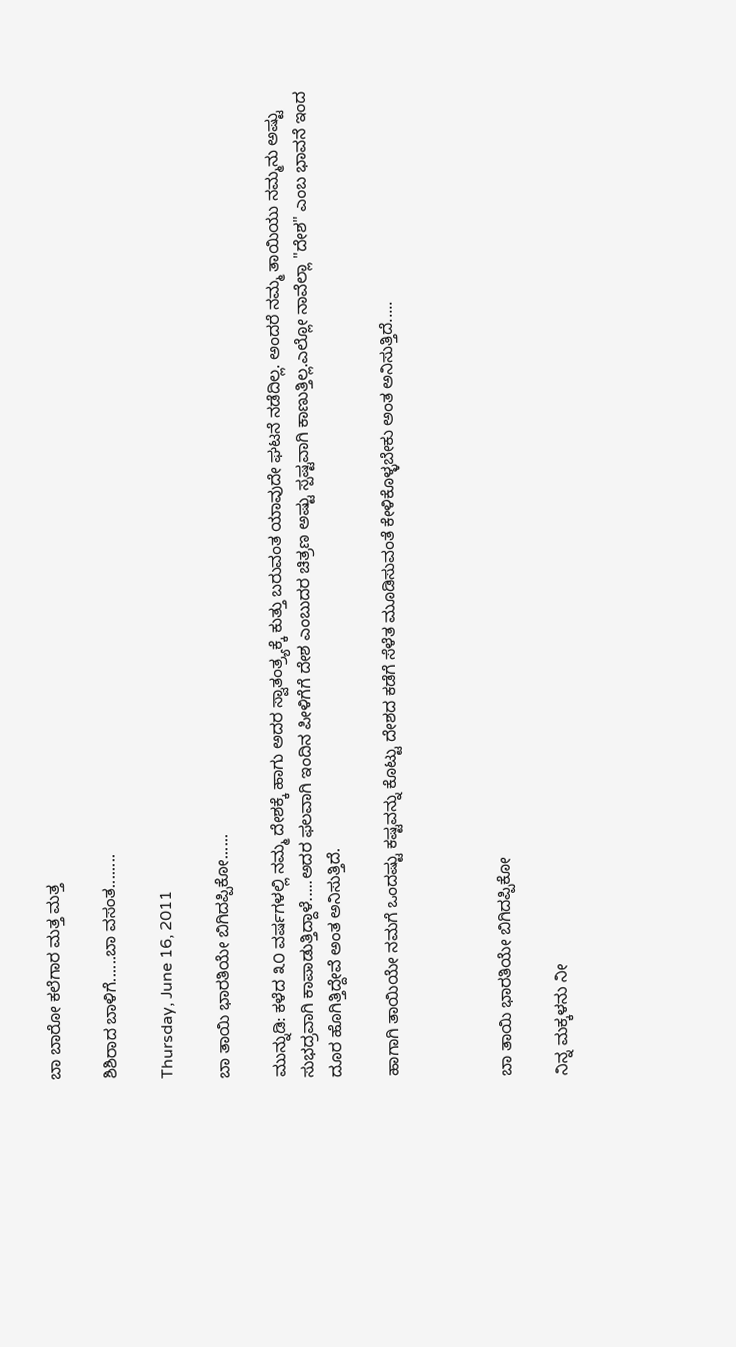ಬಾ ಬಾರೋ ಕಲೆಗಾರ ಮತ್ತ ಮತ್ತ

ಶಿಶಿರಾದ ಬಾಳಿಗೆ......ಬಾ ವಸಂತ........

Thursday, June 16, 2011

ಬಾ ತಾಯಿ ಭಾರತಿಯೇ ಬಿಗಿದಪ್ಪಿಕೋ......

ಮುನ್ನುಡಿ: ಕಳೆದ ೩೦ ವರ್ಷಗಳಲ್ಲಿ ನಮ್ಮ ದೇಶಕ್ಕೆ ಹಾಗು ಅದರ ಸ್ವಾತಂತ್ರ್ಯಕ್ಕೆ ಕುತ್ತು ಬರುವಂತ ಯಾವುದೇ ಘಟನೆ ನಡೆದಿಲ್ಲ. ಅಂದರೆ ನಮ್ಮ ತಾಯಿಯು ನಮ್ಮನು ಅಷ್ಟು ಸುಭದ್ರವಾಗಿ ಕಾಪಾಡುತ್ತಿದ್ದಾಳೆ.....ಅದರ ಫಲವಾಗಿ ಇಂದಿನ ಪೀಳಿಗೆಗೆ ದೇಶ ಎಂಬುದರ ಚಿತ್ರಣ ಅಷ್ಟು ಸ್ಪಷ್ಟವಾಗಿ ಕಾಣುತ್ತಿಲ್ಲ.ಎಲ್ಲೋ ನಾವೆಲ್ಲಾ "ದೇಶ" ಎಂಬ ಭಾವನೆ ಇಂದ ದೂರ ಹೊಗಿತ್ತಿದ್ದೇವೆ ಅಂತ ಅನಿಸುತ್ತಿದೆ.

ಹಾಗಾಗಿ ತಾಯಿಯೇ ನಮಗೆ ಒಂದಷ್ಟು ಕಷ್ಟವನ್ನು ಕೊಟ್ಟು ದೇಶದ ಕಡೆಗೆ ಸೆಳೆತ ಮೂಡಿಸುವಂತೆ ಕೇಳಿಕೊಳ್ಳಬೇಕು ಅಂತ ಅನಿಸುತ್ತಿದೆ.....



ಬಾ ತಾಯಿ ಭಾರತಿಯೇ ಬಿಗಿದಪ್ಪಿಕೋ

ನಿನ್ನ ಮಕ್ಕಳನು ನೀ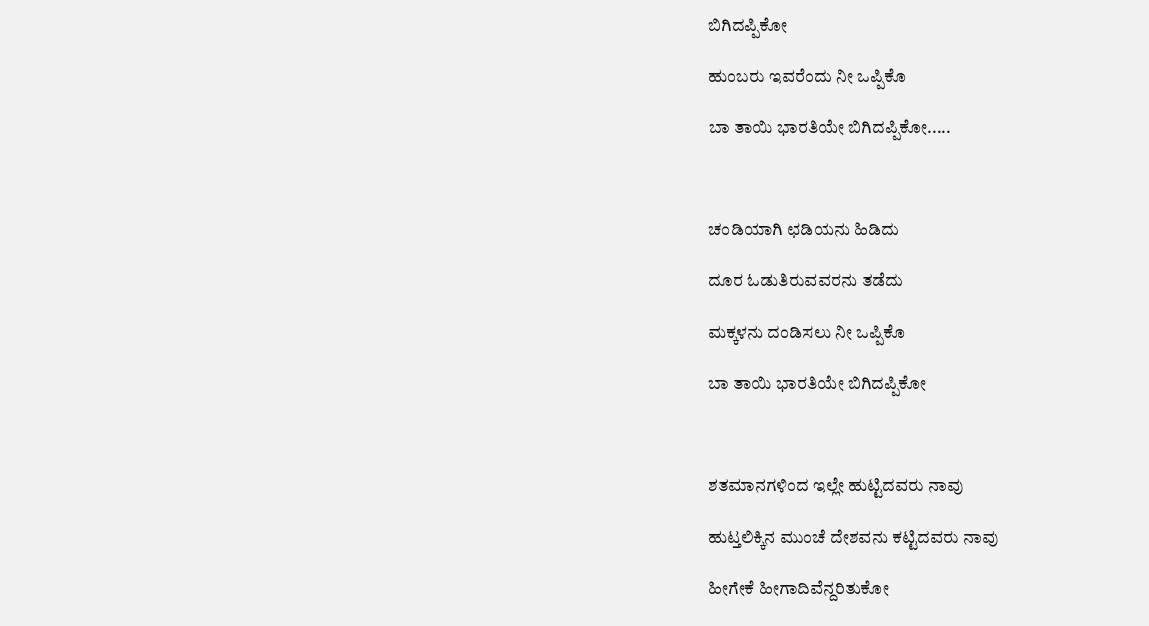ಬಿಗಿದಪ್ಪಿಕೋ

ಹುಂಬರು ಇವರೆಂದು ನೀ ಒಪ್ಪಿಕೊ

ಬಾ ತಾಯಿ ಭಾರತಿಯೇ ಬಿಗಿದಪ್ಪಿಕೋ.....



ಚಂಡಿಯಾಗಿ ಛಡಿಯನು ಹಿಡಿದು

ದೂರ ಓಡುತಿರುವವರನು ತಡೆದು

ಮಕ್ಕಳನು ದಂಡಿಸಲು ನೀ ಒಪ್ಪಿಕೊ

ಬಾ ತಾಯಿ ಭಾರತಿಯೇ ಬಿಗಿದಪ್ಪಿಕೋ



ಶತಮಾನಗಳಿಂದ ಇಲ್ಲೇ ಹುಟ್ಟಿದವರು ನಾವು

ಹುಟ್ತಲಿಕ್ಕಿನ ಮುಂಚೆ ದೇಶವನು ಕಟ್ಟಿದವರು ನಾವು

ಹೀಗೇಕೆ ಹೀಗಾದಿವೆನ್ದರಿತುಕೋ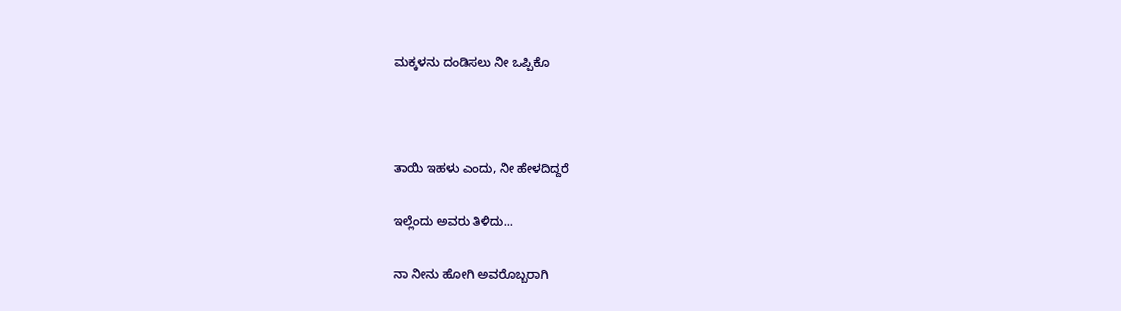ಮಕ್ಕಳನು ದಂಡಿಸಲು ನೀ ಒಪ್ಪಿಕೊ



ತಾಯಿ ಇಹಳು ಎಂದು, ನೀ ಹೇಳದಿದ್ದರೆ

ಇಲ್ಲೆಂದು ಅವರು ತಿಳಿದು...

ನಾ ನೀನು ಹೋಗಿ ಅವರೊಬ್ಬರಾಗಿ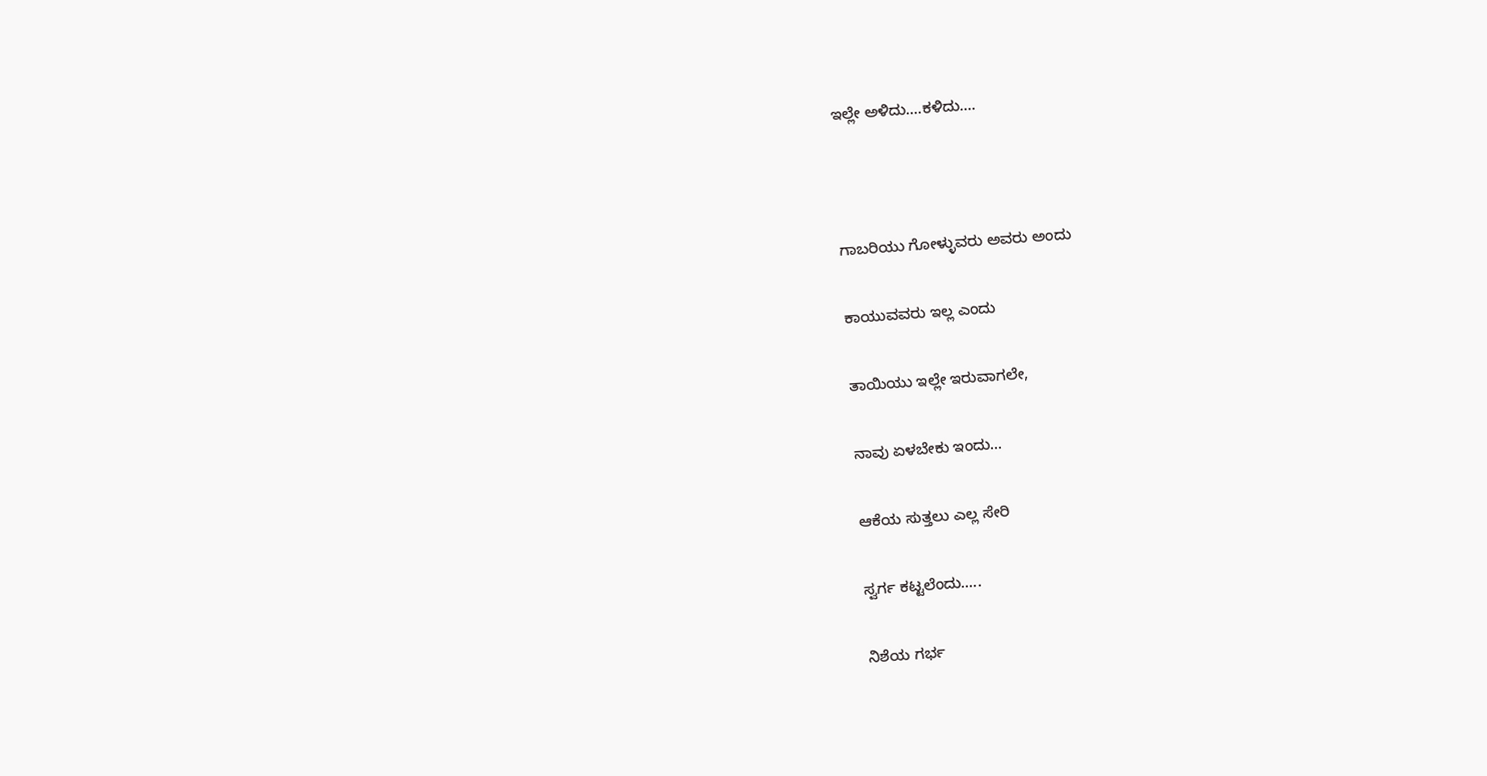ಇಲ್ಲೇ ಅಳಿದು....ಕಳಿದು....



ಗಾಬರಿಯು ಗೋಳ್ಳುವರು ಅವರು ಅಂದು

ಕಾಯುವವರು ಇಲ್ಲ ಎಂದು

ತಾಯಿಯು ಇಲ್ಲೇ ಇರುವಾಗಲೇ,

ನಾವು ಏಳಬೇಕು ಇಂದು...

ಆಕೆಯ ಸುತ್ತಲು ಎಲ್ಲ ಸೇರಿ

ಸ್ವರ್ಗ ಕಟ್ಟಲೆಂದು.....

ನಿಶೆಯ ಗರ್ಭ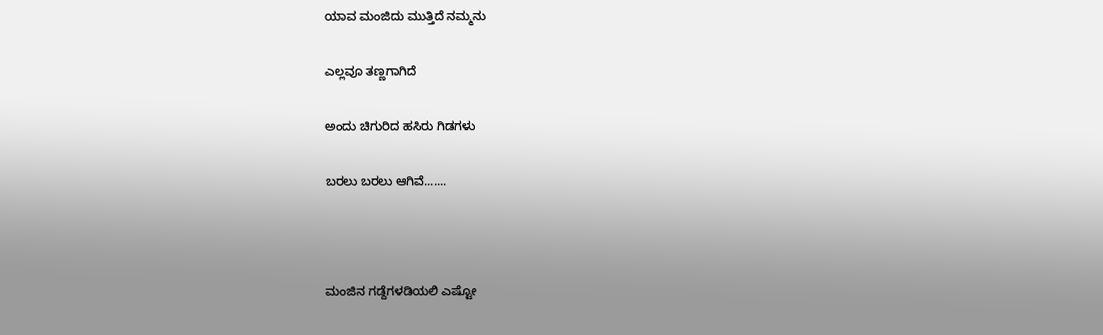ಯಾವ ಮಂಜಿದು ಮುತ್ತಿದೆ ನಮ್ಮನು

ಎಲ್ಲವೂ ತಣ್ಣಗಾಗಿದೆ

ಅಂದು ಚಿಗುರಿದ ಹಸಿರು ಗಿಡಗಳು

ಬರಲು ಬರಲು ಆಗಿವೆ.......



ಮಂಜಿನ ಗಡ್ದೆಗಳಡಿಯಲಿ ಎಷ್ಟೋ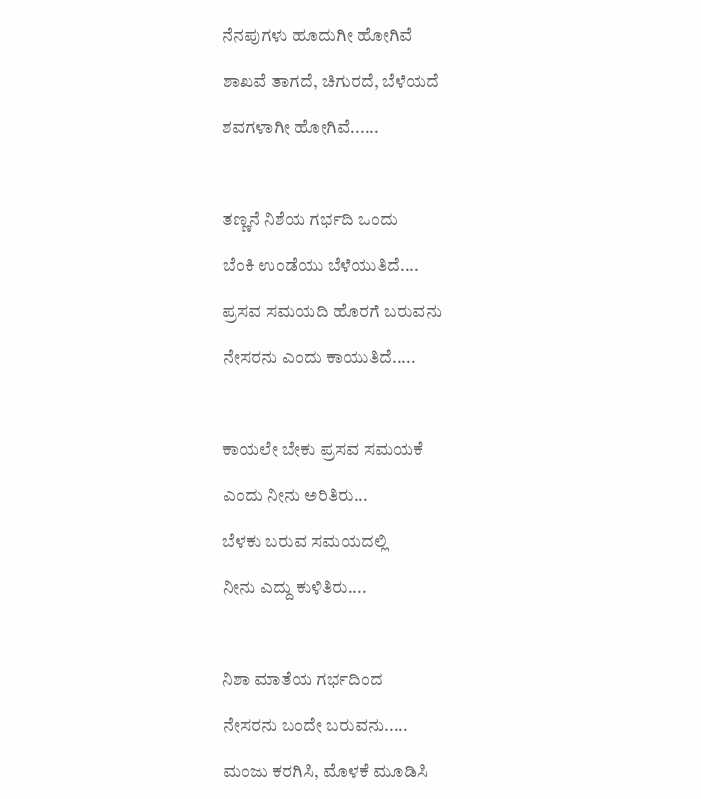ನೆನಪುಗಳು ಹೂದುಗೀ ಹೋಗಿವೆ

ಶಾಖವೆ ತಾಗದೆ, ಚಿಗುರದೆ, ಬೆಳೆಯದೆ

ಶವಗಳಾಗೀ ಹೋಗಿವೆ......



ತಣ್ಣನೆ ನಿಶೆಯ ಗರ್ಭದಿ ಒಂದು

ಬೆಂಕಿ ಉಂಡೆಯು ಬೆಳೆಯುತಿದೆ....

ಪ್ರಸವ ಸಮಯದಿ ಹೊರಗೆ ಬರುವನು

ನೇಸರನು ಎಂದು ಕಾಯುತಿದೆ.....



ಕಾಯಲೇ ಬೇಕು ಪ್ರಸವ ಸಮಯಕೆ

ಎಂದು ನೀನು ಅರಿತಿರು...

ಬೆಳಕು ಬರುವ ಸಮಯದಲ್ಲಿ

ನೀನು ಎದ್ದು ಕುಳಿತಿರು....



ನಿಶಾ ಮಾತೆಯ ಗರ್ಭದಿಂದ

ನೇಸರನು ಬಂದೇ ಬರುವನು.....

ಮಂಜು ಕರಗಿಸಿ, ಮೊಳಕೆ ಮೂಡಿಸಿ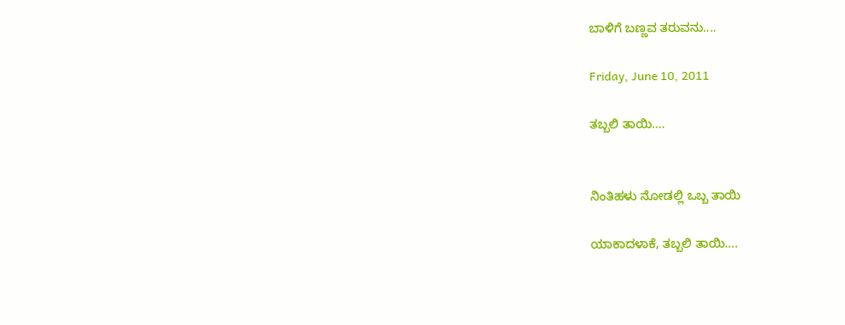ಬಾಳಿಗೆ ಬಣ್ಣವ ತರುವನು....

Friday, June 10, 2011

ತಬ್ಬಲಿ ತಾಯಿ….


ನಿಂತಿಹಳು ನೋಡಲ್ಲಿ ಒಬ್ಬ ತಾಯಿ

ಯಾಕಾದಳಾಕೆ, ತಬ್ಬಲಿ ತಾಯಿ….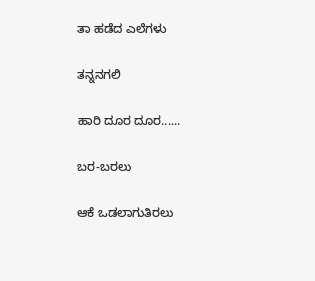ತಾ ಹಡೆದ ಎಲೆಗಳು

ತನ್ನನಗಲಿ

ಹಾರಿ ದೂರ ದೂರ......

ಬರ-ಬರಲು

ಆಕೆ ಒಡಲಾಗುತಿರಲು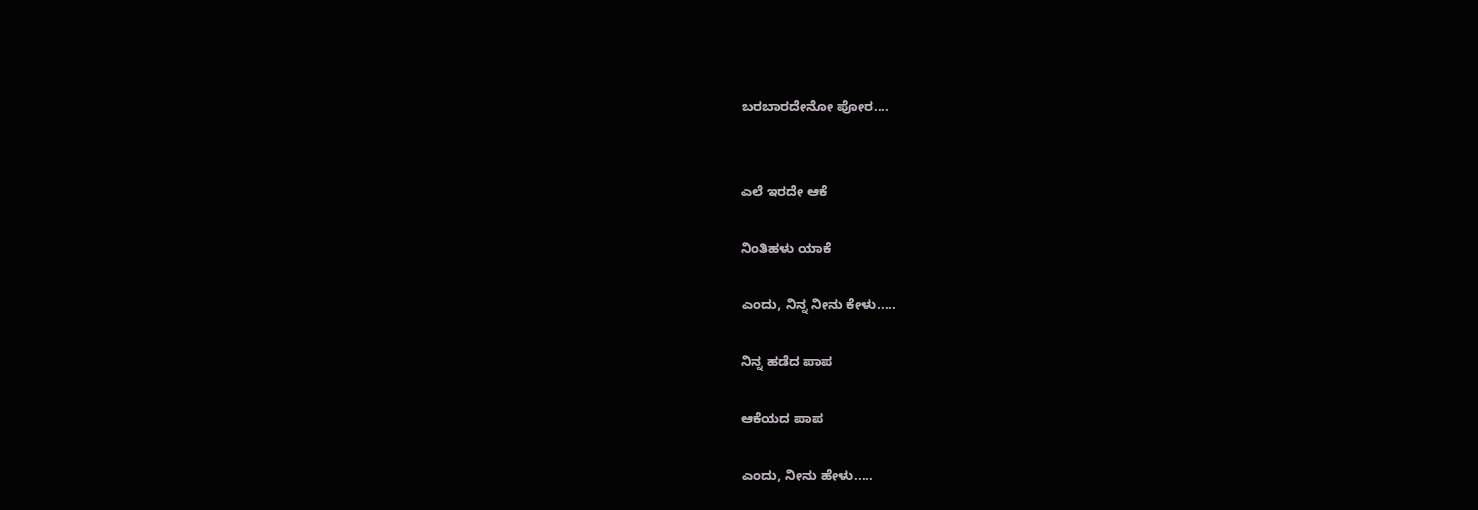ಬರಬಾರದೇನೋ ಪೋರ....


ಎಲೆ ಇರದೇ ಆಕೆ

ನಿಂತಿಹಳು ಯಾಕೆ

ಎಂದು, ನಿನ್ನ ನೀನು ಕೇಳು.....

ನಿನ್ನ ಹಡೆದ ಪಾಪ

ಆಕೆಯದ ಪಾಪ

ಎಂದು, ನೀನು ಹೇಳು.....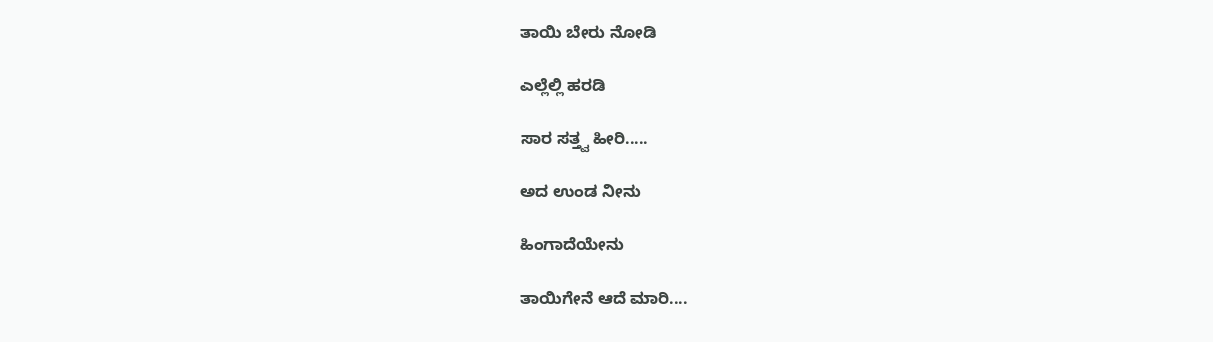ತಾಯಿ ಬೇರು ನೋಡಿ

ಎಲ್ಲೆಲ್ಲಿ ಹರಡಿ

ಸಾರ ಸತ್ತ್ವ ಹೀರಿ.....

ಅದ ಉಂಡ ನೀನು

ಹಿಂಗಾದೆಯೇನು

ತಾಯಿಗೇನೆ ಆದೆ ಮಾರಿ....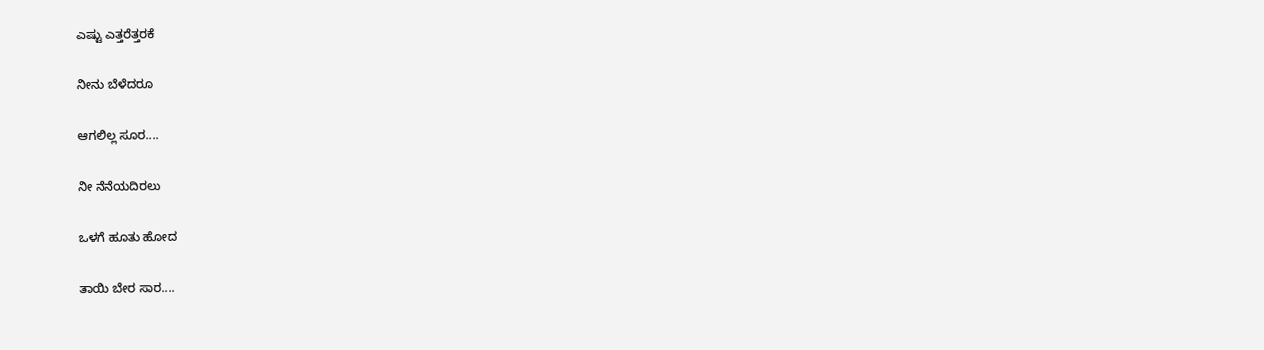ಎಷ್ಟು ಎತ್ತರೆತ್ತರಕೆ

ನೀನು ಬೆಳೆದರೂ

ಆಗಲಿಲ್ಲ ಸೂರ....

ನೀ ನೆನೆಯದಿರಲು

ಒಳಗೆ ಹೂತು ಹೋದ

ತಾಯಿ ಬೇರ ಸಾರ....